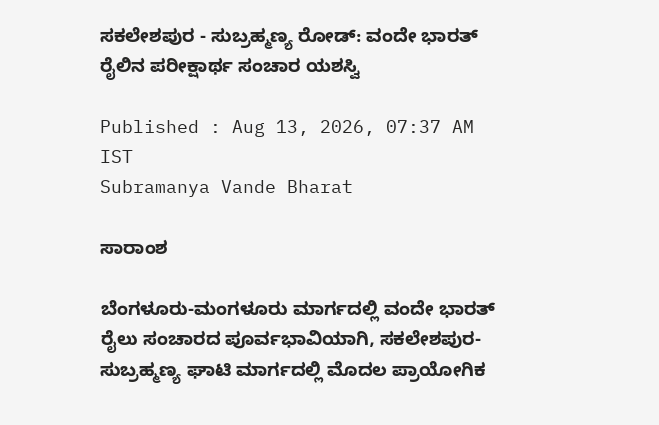ಸಕಲೇಶಪುರ - ಸುಬ್ರಹ್ಮಣ್ಯ ರೋಡ್‌: ವಂದೇ ಭಾರತ್ ರೈಲಿನ ಪರೀಕ್ಷಾರ್ಥ ಸಂಚಾರ ಯಶಸ್ವಿ

Published : Aug 13, 2026, 07:37 AM IST
Subramanya Vande Bharat

ಸಾರಾಂಶ

ಬೆಂಗಳೂರು-ಮಂಗಳೂರು ಮಾರ್ಗದಲ್ಲಿ ವಂದೇ ಭಾರತ್ ರೈಲು ಸಂಚಾರದ ಪೂರ್ವಭಾವಿಯಾಗಿ, ಸಕಲೇಶಪುರ-ಸುಬ್ರಹ್ಮಣ್ಯ ಘಾಟಿ ಮಾರ್ಗದಲ್ಲಿ ಮೊದಲ ಪ್ರಾಯೋಗಿಕ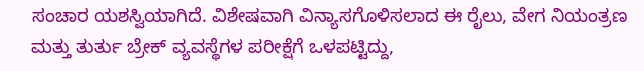ಸಂಚಾರ ಯಶಸ್ವಿಯಾಗಿದೆ. ವಿಶೇಷವಾಗಿ ವಿನ್ಯಾಸಗೊಳಿಸಲಾದ ಈ ರೈಲು, ವೇಗ ನಿಯಂತ್ರಣ ಮತ್ತು ತುರ್ತು ಬ್ರೇಕ್ ವ್ಯವಸ್ಥೆಗಳ ಪರೀಕ್ಷೆಗೆ ಒಳಪಟ್ಟಿದ್ದು,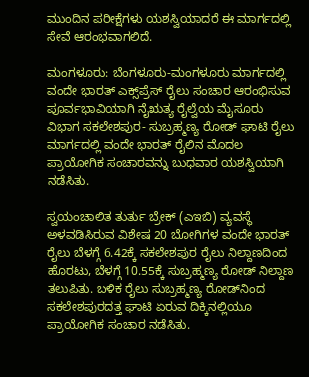ಮುಂದಿನ ಪರೀಕ್ಷೆಗಳು ಯಶಸ್ವಿಯಾದರೆ ಈ ಮಾರ್ಗದಲ್ಲಿ ಸೇವೆ ಆರಂಭವಾಗಲಿದೆ.

ಮಂಗಳೂರು: ಬೆಂಗಳೂರು-ಮಂಗಳೂರು ಮಾರ್ಗದಲ್ಲಿ ವಂದೇ ಭಾರತ್ ಎಕ್ಸ್‌ಪ್ರೆಸ್ ರೈಲು ಸಂಚಾರ ಆರಂಭಿಸುವ ಪೂರ್ವಭಾವಿಯಾಗಿ ನೈಋತ್ಯ ರೈಲ್ವೆಯ ಮೈಸೂರು ವಿಭಾಗ ಸಕಲೇಶಪುರ- ಸುಬ್ರಹ್ಮಣ್ಯ ರೋಡ್ ಘಾಟಿ ರೈಲು ಮಾರ್ಗದಲ್ಲಿ ವಂದೇ ಭಾರತ್ ರೈಲಿನ ಮೊದಲ ಪ್ರಾಯೋಗಿಕ ಸಂಚಾರವನ್ನು ಬುಧವಾರ ಯಶಸ್ವಿಯಾಗಿ ನಡೆಸಿತು.

ಸ್ವಯಂಚಾಲಿತ ತುರ್ತು ಬ್ರೇಕ್ (ಎಇಬಿ) ವ್ಯವಸ್ಥೆ ಅಳವಡಿಸಿರುವ ವಿಶೇಷ 20 ಬೋಗಿಗಳ ವಂದೇ ಭಾರತ್ ರೈಲು ಬೆಳಗ್ಗೆ 6.42ಕ್ಕೆ ಸಕಲೇಶಪುರ ರೈಲು ನಿಲ್ದಾಣದಿಂದ ಹೊರಟು, ಬೆಳಗ್ಗೆ 10.55ಕ್ಕೆ ಸುಬ್ರಹ್ಮಣ್ಯ ರೋಡ್ ನಿಲ್ದಾಣ ತಲುಪಿತು. ಬಳಿಕ ರೈಲು ಸುಬ್ರಹ್ಮಣ್ಯ ರೋಡ್‌ನಿಂದ ಸಕಲೇಶಪುರದತ್ತ ಘಾಟಿ ಏರುವ ದಿಕ್ಕಿನಲ್ಲಿಯೂ ಪ್ರಾಯೋಗಿಕ ಸಂಚಾರ ನಡೆಸಿತು.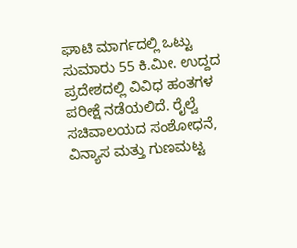ಘಾಟಿ ಮಾರ್ಗದಲ್ಲಿ ಒಟ್ಟು ಸುಮಾರು 55 ಕಿ.ಮೀ. ಉದ್ದದ ಪ್ರದೇಶದಲ್ಲಿ ವಿವಿಧ ಹಂತಗಳ ಪರೀಕ್ಷೆ ನಡೆಯಲಿದೆ. ರೈಲ್ವೆ ಸಚಿವಾಲಯದ ಸಂಶೋಧನೆ, ವಿನ್ಯಾಸ ಮತ್ತು ಗುಣಮಟ್ಟ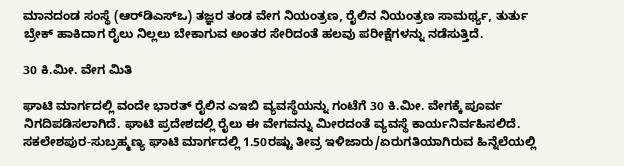ಮಾನದಂಡ ಸಂಸ್ಥೆ (ಆರ್‌ಡಿಎಸ್‌ಒ) ತಜ್ಞರ ತಂಡ ವೇಗ ನಿಯಂತ್ರಣ, ರೈಲಿನ ನಿಯಂತ್ರಣ ಸಾಮರ್ಥ್ಯ, ತುರ್ತು ಬ್ರೇಕ್ ಹಾಕಿದಾಗ ರೈಲು ನಿಲ್ಲಲು ಬೇಕಾಗುವ ಅಂತರ ಸೇರಿದಂತೆ ಹಲವು ಪರೀಕ್ಷೆಗಳನ್ನು ನಡೆಸುತ್ತಿದೆ.

30 ಕಿ.ಮೀ. ವೇಗ ಮಿತಿ

ಘಾಟಿ ಮಾರ್ಗದಲ್ಲಿ ವಂದೇ ಭಾರತ್ ರೈಲಿನ ಎಇಬಿ ವ್ಯವಸ್ಥೆಯನ್ನು ಗಂಟೆಗೆ 30 ಕಿ.ಮೀ. ವೇಗಕ್ಕೆ ಪೂರ್ವ ನಿಗದಿಪಡಿಸಲಾಗಿದೆ. ಘಾಟಿ ಪ್ರದೇಶದಲ್ಲಿ ರೈಲು ಈ ವೇಗವನ್ನು ಮೀರದಂತೆ ವ್ಯವಸ್ಥೆ ಕಾರ್ಯನಿರ್ವಹಿಸಲಿದೆ. ಸಕಲೇಶಪುರ-ಸುಬ್ರಹ್ಮಣ್ಯ ಘಾಟಿ ಮಾರ್ಗದಲ್ಲಿ 1.50ರಷ್ಟು ತೀವ್ರ ಇಳಿಜಾರು/ಏರುಗತಿಯಾಗಿರುವ ಹಿನ್ನೆಲೆಯಲ್ಲಿ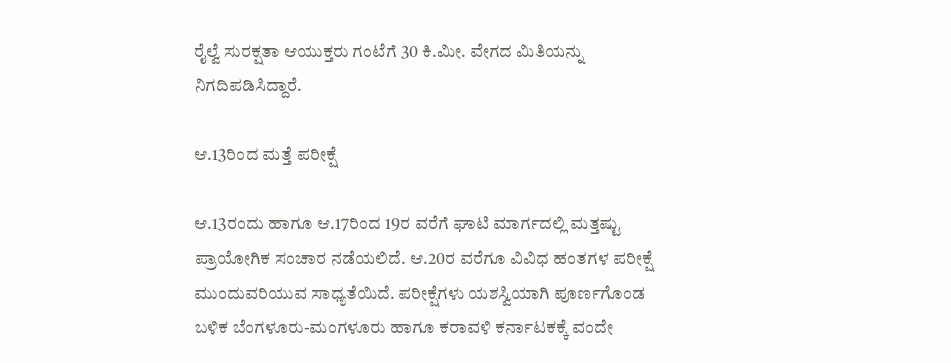ರೈಲ್ವೆ ಸುರಕ್ಷತಾ ಆಯುಕ್ತರು ಗಂಟೆಗೆ 30 ಕಿ.ಮೀ. ವೇಗದ ಮಿತಿಯನ್ನು ನಿಗದಿಪಡಿಸಿದ್ದಾರೆ.

ಆ.13ರಿಂದ ಮತ್ತೆ ಪರೀಕ್ಷೆ

ಆ.13ರಂದು ಹಾಗೂ ಆ.17ರಿಂದ 19ರ ವರೆಗೆ ಘಾಟಿ ಮಾರ್ಗದಲ್ಲಿ ಮತ್ತಷ್ಟು ಪ್ರಾಯೋಗಿಕ ಸಂಚಾರ ನಡೆಯಲಿದೆ. ಆ.20ರ ವರೆಗೂ ವಿವಿಧ ಹಂತಗಳ ಪರೀಕ್ಷೆ ಮುಂದುವರಿಯುವ ಸಾಧ್ಯತೆಯಿದೆ. ಪರೀಕ್ಷೆಗಳು ಯಶಸ್ವಿಯಾಗಿ ಪೂರ್ಣಗೊಂಡ ಬಳಿಕ ಬೆಂಗಳೂರು-ಮಂಗಳೂರು ಹಾಗೂ ಕರಾವಳಿ ಕರ್ನಾಟಕಕ್ಕೆ ವಂದೇ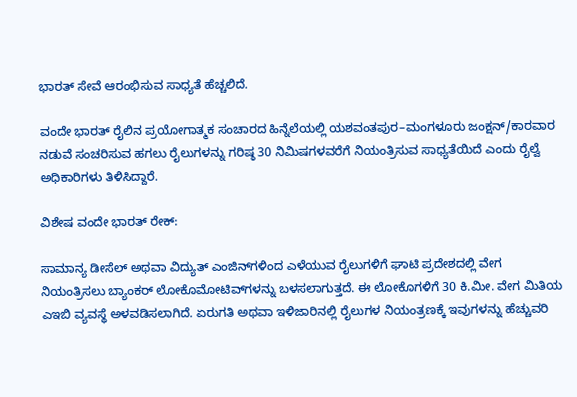ಭಾರತ್ ಸೇವೆ ಆರಂಭಿಸುವ ಸಾಧ್ಯತೆ ಹೆಚ್ಚಲಿದೆ.

ವಂದೇ ಭಾರತ್ ರೈಲಿನ ಪ್ರಯೋಗಾತ್ಮಕ ಸಂಚಾರದ ಹಿನ್ನೆಲೆಯಲ್ಲಿ ಯಶವಂತಪುರ–ಮಂಗಳೂರು ಜಂಕ್ಷನ್/ಕಾರವಾರ ನಡುವೆ ಸಂಚರಿಸುವ ಹಗಲು ರೈಲುಗಳನ್ನು ಗರಿಷ್ಠ 30 ನಿಮಿಷಗಳವರೆಗೆ ನಿಯಂತ್ರಿಸುವ ಸಾಧ್ಯತೆಯಿದೆ ಎಂದು ರೈಲ್ವೆ ಅಧಿಕಾರಿಗಳು ತಿಳಿಸಿದ್ದಾರೆ.

ವಿಶೇಷ ವಂದೇ ಭಾರತ್ ರೇಕ್:

ಸಾಮಾನ್ಯ ಡೀಸೆಲ್ ಅಥವಾ ವಿದ್ಯುತ್ ಎಂಜಿನ್‌ಗಳಿಂದ ಎಳೆಯುವ ರೈಲುಗಳಿಗೆ ಘಾಟಿ ಪ್ರದೇಶದಲ್ಲಿ ವೇಗ ನಿಯಂತ್ರಿಸಲು ಬ್ಯಾಂಕರ್ ಲೋಕೊಮೋಟಿವ್‌ಗಳನ್ನು ಬಳಸಲಾಗುತ್ತದೆ. ಈ ಲೋಕೊಗಳಿಗೆ 30 ಕಿ.ಮೀ. ವೇಗ ಮಿತಿಯ ಎಇಬಿ ವ್ಯವಸ್ಥೆ ಅಳವಡಿಸಲಾಗಿದೆ. ಏರುಗತಿ ಅಥವಾ ಇಳಿಜಾರಿನಲ್ಲಿ ರೈಲುಗಳ ನಿಯಂತ್ರಣಕ್ಕೆ ಇವುಗಳನ್ನು ಹೆಚ್ಚುವರಿ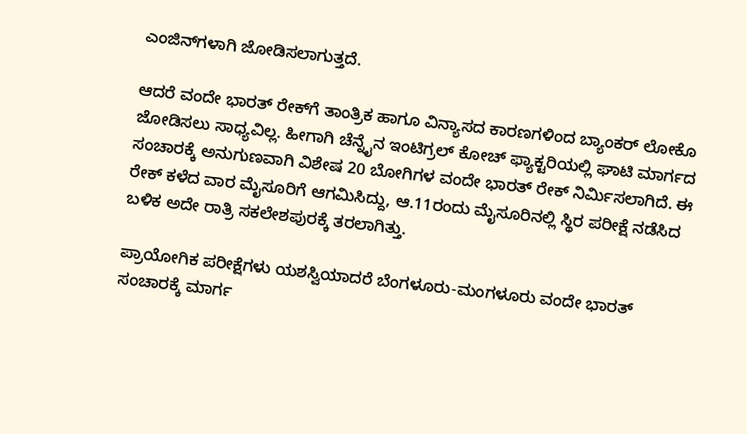ಎಂಜಿನ್‌ಗಳಾಗಿ ಜೋಡಿಸಲಾಗುತ್ತದೆ.

ಆದರೆ ವಂದೇ ಭಾರತ್ ರೇಕ್‌ಗೆ ತಾಂತ್ರಿಕ ಹಾಗೂ ವಿನ್ಯಾಸದ ಕಾರಣಗಳಿಂದ ಬ್ಯಾಂಕರ್ ಲೋಕೊ ಜೋಡಿಸಲು ಸಾಧ್ಯವಿಲ್ಲ. ಹೀಗಾಗಿ ಚೆನ್ನೈನ ಇಂಟಿಗ್ರಲ್ ಕೋಚ್ ಫ್ಯಾಕ್ಟರಿಯಲ್ಲಿ ಘಾಟಿ ಮಾರ್ಗದ ಸಂಚಾರಕ್ಕೆ ಅನುಗುಣವಾಗಿ ವಿಶೇಷ 20 ಬೋಗಿಗಳ ವಂದೇ ಭಾರತ್ ರೇಕ್ ನಿರ್ಮಿಸಲಾಗಿದೆ. ಈ ರೇಕ್ ಕಳೆದ ವಾರ ಮೈಸೂರಿಗೆ ಆಗಮಿಸಿದ್ದು, ಆ.11ರಂದು ಮೈಸೂರಿನಲ್ಲಿ ಸ್ಥಿರ ಪರೀಕ್ಷೆ ನಡೆಸಿದ ಬಳಿಕ ಅದೇ ರಾತ್ರಿ ಸಕಲೇಶಪುರಕ್ಕೆ ತರಲಾಗಿತ್ತು.

ಪ್ರಾಯೋಗಿಕ ಪರೀಕ್ಷೆಗಳು ಯಶಸ್ವಿಯಾದರೆ ಬೆಂಗಳೂರು-ಮಂಗಳೂರು ವಂದೇ ಭಾರತ್ ಸಂಚಾರಕ್ಕೆ ಮಾರ್ಗ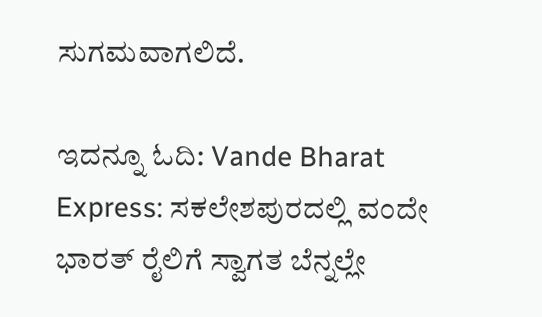ಸುಗಮವಾಗಲಿದೆ.

ಇದನ್ನೂ ಓದಿ: Vande Bharat Express: ಸಕಲೇಶಪುರದಲ್ಲಿ ವಂದೇ ಭಾರತ್ ರೈಲಿಗೆ ಸ್ವಾಗತ ಬೆನ್ನಲ್ಲೇ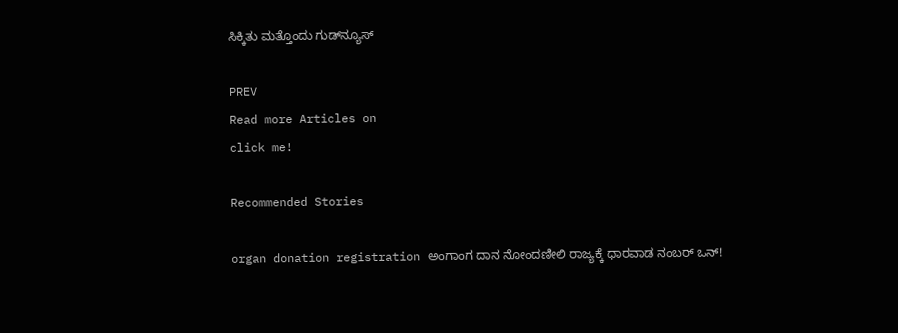ಸಿಕ್ಕಿತು ಮತ್ತೊಂದು ಗುಡ್‌ನ್ಯೂಸ್

PREV
Read more Articles on
click me!

Recommended Stories

organ donation registration ಅಂಗಾಂಗ ದಾನ ನೋಂದಣೀಲಿ ರಾಜ್ಯಕ್ಕೆ ಧಾರವಾಡ ನಂಬರ್ ಒನ್!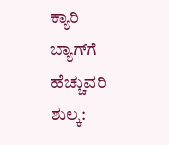ಕ್ಯಾರಿ ಬ್ಯಾಗ್‌ಗೆ ಹೆಚ್ಚುವರಿ ಶುಲ್ಕ: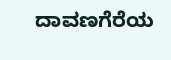ದಾವಣಗೆರೆಯ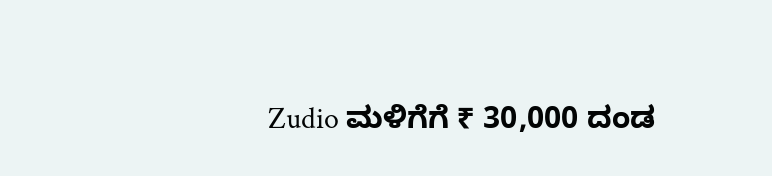Zudio ಮಳಿಗೆಗೆ ₹ 30,000 ದಂಡ